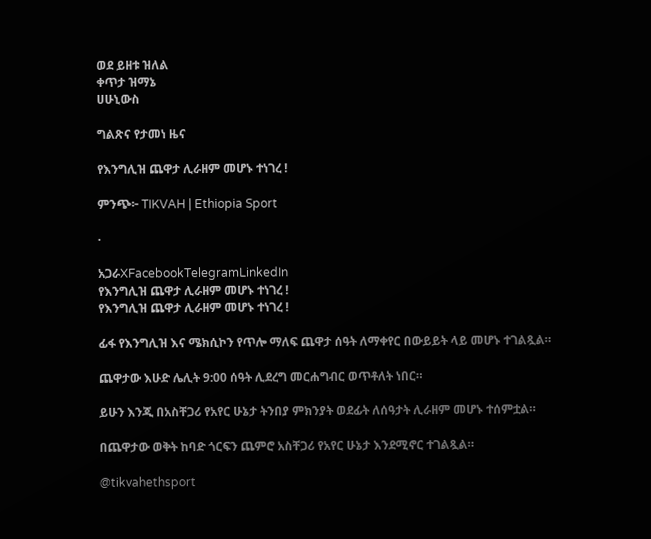ወደ ይዘቱ ዝለል
ቀጥታ ዝማኔ
ሀሁኒውስ

ግልጽና የታመነ ዜና

የእንግሊዝ ጨዋታ ሊራዘም መሆኑ ተነገረ !

ምንጭ፦ TIKVAH | Ethiopia Sport

·

አጋራXFacebookTelegramLinkedIn
የእንግሊዝ ጨዋታ ሊራዘም መሆኑ ተነገረ !
የእንግሊዝ ጨዋታ ሊራዘም መሆኑ ተነገረ !

ፊፋ የእንግሊዝ እና ሜክሲኮን የጥሎ ማለፍ ጨዋታ ሰዓት ለማቀየር በውይይት ላይ መሆኑ ተገልጿል።

ጨዋታው እሁድ ሌሊት 9:00 ሰዓት ሊደረግ መርሐግብር ወጥቶለት ነበር።

ይሁን እንጂ በአስቸጋሪ የአየር ሁኔታ ትንበያ ምክንያት ወደፊት ለሰዓታት ሊራዘም መሆኑ ተሰምቷል።

በጨዋታው ወቅት ከባድ ጎርፍን ጨምሮ አስቸጋሪ የአየር ሁኔታ እንደሚኖር ተገልጿል።

@tikvahethsport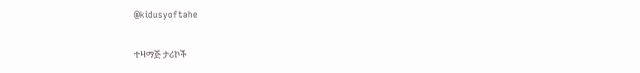@kidusyoftahe

ተዛማጅ ታሪኮች